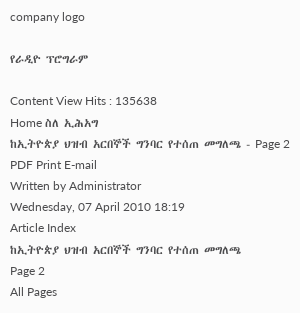company logo

የራዲዮ ፕሮግራም

Content View Hits : 135638
Home ስለ ኢሕአግ
ከኢትዮጵያ ህዝብ አርበኞች ግንባር የተሰጠ መግለጫ - Page 2 PDF Print E-mail
Written by Administrator
Wednesday, 07 April 2010 18:19
Article Index
ከኢትዮጵያ ህዝብ አርበኞች ግንባር የተሰጠ መግለጫ
Page 2
All Pages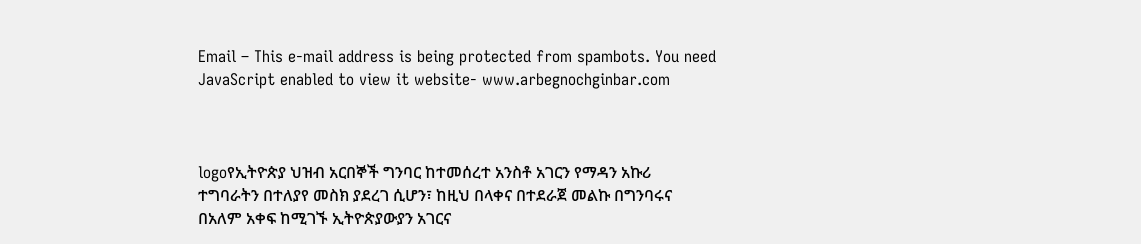Email – This e-mail address is being protected from spambots. You need JavaScript enabled to view it website- www.arbegnochginbar.com



logoየኢትዮጵያ ህዝብ አርበኞች ግንባር ከተመሰረተ አንስቶ አገርን የማዳን አኩሪ ተግባራትን በተለያየ መስክ ያደረገ ሲሆን፣ ከዚህ በላቀና በተደራጀ መልኩ በግንባሩና በአለም አቀፍ ከሚገኙ ኢትዮጵያውያን አገርና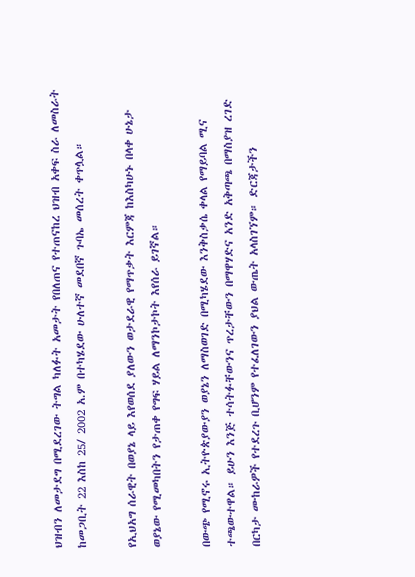ህዝብን ለመታደግ በሚደረገው ትግል ካለፉት አመታት የበለጠና የተጠናከረ ህዝብ አቀፍ ስራ ለመስራት ከመጋቢት 22 እስከ 25/ 2002 አ.ም በተካሄደው ሁለተኛ መደበኛ ጉባኤ መሰረት ቀጥሏል።

የኢህአግ ሰራዊት በወያኔ ላይ እየወሰደ ያለውን ወታደራዊ የማጥቃት እርምጃ ከእስካሁኑ በላቀ ሁኔታ ወያኔው የሚመካበትን የታጠቀ የግፍ ሃይል ለማንኮታኮት እየሰራ ይገኛል።

በውጭ የሚኖሩ ኢትዮጵያውያን ወያኔን ለማስወገድ በሚካሄደው እንቅስቃሴ ቀላል የማይባል ሚና ተጫውተዋል። ይሁን እንጅ ተሳትፉቸውንና ጥረታቸውን በማዋሃድና አንድ አቅጣጫ በማስያዝ ረገድ በርካታ ሙከራዎች የተደረጉ ቢሆንም የተፈለገውን ያህል ውጤት አላስገኘም። ድርጃታችን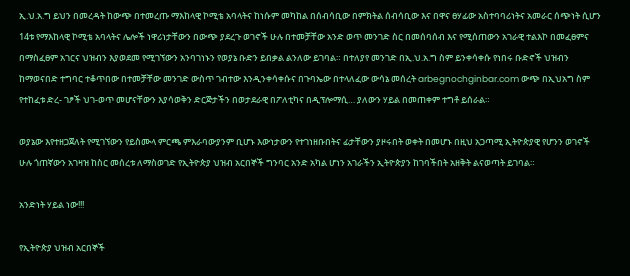ኢ.ህ.አ.ግ ይህን በመረዳት ከውጭ በተመረጡ ማእከላዊ ኮሚቴ አባላትና ከነሱም መካከል በሰብሳቢው በምክትል ሰብሳቢው እና በዋና ፀሃፊው አስተባባሪነትና አመራር ሰጭነት ሲሆን 14ቱ የማእከላዊ ኮሚቴ አባላትና ሌሎች ነዋሪነታቸውን በውጭ ያደረጉ ወገኖች ሁሉ በተመቻቸው አንድ ወጥ መንገድ ስር በመሰባሰብ እና የሚሰጠውን አገራዊ ተልእኮ በመፈፀምና በማስፈፀም አገርና ህዝብን እያወደመ የሚገኘውን አንባገነኑን የወያኔ ቡድን ይበቃል ልንለው ይገባል። በተለያየ መንገድ በኢ.ህ.አ.ግ ስም ይንቀሳቀሱ የነበሩ ቡድኖች ህዝብን ከማወናበድ ተግባር ተቆጥበው በተመቻቸው መንገድ ውስጥ ገብተው እንዲንቀሳቀሱና በጉባኤው በተላለፈው ውሳኔ መሰረት arbegnochginbar.com ውጭ በኢህአግ ስም የተከፈቱ ድረ- ገፆች ህገ-ወጥ መሆናቸውን እያሳወቅን ድርጅታችን በወታደራዊ በፖለቲካና በዲፕሎማሲ… ያለውን ሃይል በመጠቀም ተግቶ ይሰራል።

ወያኔው እየተዘጋጀለት የሚገኘውን የይስሙላ ምርጫ ምእራባውያንም ቢሆኑ እውነታውን የተገነዘቡበትና ፊታቸውን ያዞሩበት ወቀት በመሆኑ በዚህ አጋጣሚ ኢትዮጵያዊ የሆንን ወገኖች ሁሉ ጎጠኛውን አገዛዝ ከስር መሰረቱ ለማስወገድ የኢትዮጵያ ህዝብ አርበኞች ግንባር አንድ አካል ሆነን አገራችን ኢትዮጵያን ከገባችበት አዘቅት ልናወጣት ይገባል።

አንድነት ሃይል ነው!!!

የኢትዮጵያ ህዝብ አርበኞች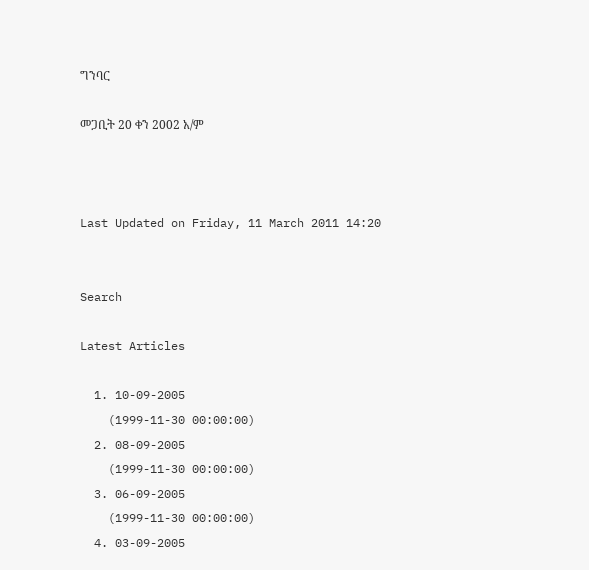ግንባር

መጋቢት 20 ቀን 2002 አ/ም



Last Updated on Friday, 11 March 2011 14:20


Search

Latest Articles

  1. 10-09-2005
    (1999-11-30 00:00:00)
  2. 08-09-2005
    (1999-11-30 00:00:00)
  3. 06-09-2005
    (1999-11-30 00:00:00)
  4. 03-09-2005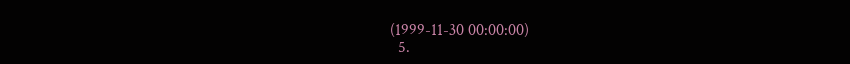(1999-11-30 00:00:00)
  5.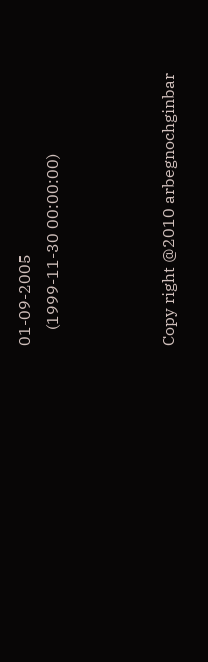01-09-2005
    (1999-11-30 00:00:00)



Copy right @2010 arbegnochginbar